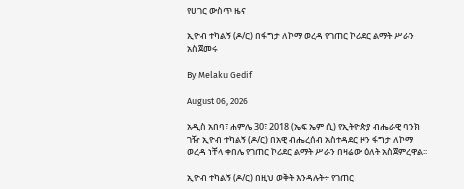የሀገር ውስጥ ዜና

ኢዮብ ተካልኝ (ዶ/ር) በፋግታ ለኮማ ወረዳ የገጠር ኮሪደር ልማት ሥራን አስጀመሩ

By Melaku Gedif

August 06, 2026

አዲስ አበባ፣ ሐምሌ 30፣ 2018 (ኤፍ ኤም ሲ) የኢትዮጵያ ብሔራዊ ባንክ ገዥ ኢዮብ ተካልኝ (ዶ/ር) በአዊ ብሔረሰብ አስተዳደር ዞን ፋግታ ለኮማ ወረዳ ነቸላ ቀበሌ የገጠር ኮሪደር ልማት ሥራን በዛሬው ዕለት አስጀምረዋል፡፡

ኢዮብ ተካልኝ (ዶ/ር) በዚህ ወቅት እንዳሉት÷ የገጠር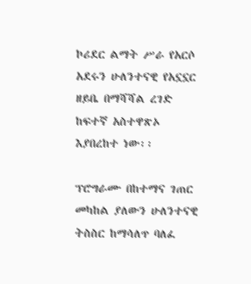ኮሪደር ልማት ሥራ የአርሶ አደሩን ሁለንተናዊ የአኗኗር ዘይቤ በማሻሻል ረገድ ከፍተኛ አስተዋጽኦ እያበረከተ ነው፡፡

ፕሮግራሙ በከተማና ገጠር መካከል ያለውን ሁለንተናዊ ትስስር ከማሳለጥ ባለፈ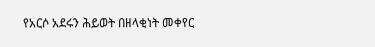የአርሶ አደሩን ሕይወት በዘላቂነት መቀየር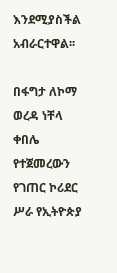እንደሚያስችል አብራርተዋል፡፡

በፋግታ ለኮማ ወረዳ ነቸላ ቀበሌ የተጀመረውን የገጠር ኮሪደር ሥራ የኢትዮጵያ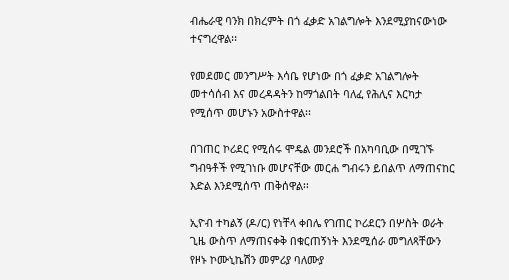ብሔራዊ ባንክ በክረምት በጎ ፈቃድ አገልግሎት እንደሚያከናውነው ተናግረዋል፡፡

የመደመር መንግሥት እሳቤ የሆነው በጎ ፈቃድ አገልግሎት መተሳሰብ እና መረዳዳትን ከማጎልበት ባለፈ የሕሊና እርካታ የሚሰጥ መሆኑን አውስተዋል፡፡

በገጠር ኮሪደር የሚሰሩ ሞዴል መንደሮች በአካባቢው በሚገኙ ግብዓቶች የሚገነቡ መሆናቸው መርሐ ግብሩን ይበልጥ ለማጠናከር እድል እንደሚሰጥ ጠቅሰዋል፡፡

ኢዮብ ተካልኝ (ዶ/ር) የነቸላ ቀበሌ የገጠር ኮሪደርን በሦስት ወራት ጊዜ ውስጥ ለማጠናቀቅ በቁርጠኝነት እንደሚሰራ መግለጻቸውን የዞኑ ኮሙኒኬሽን መምሪያ ባለሙያ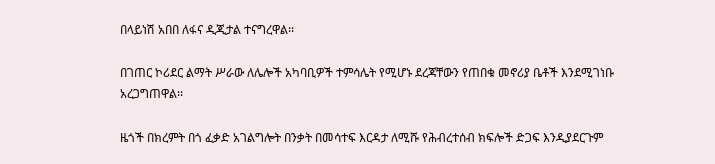በላይነሽ አበበ ለፋና ዲጂታል ተናግረዋል፡፡

በገጠር ኮሪደር ልማት ሥራው ለሌሎች አካባቢዎች ተምሳሌት የሚሆኑ ደረጃቸውን የጠበቁ መኖሪያ ቤቶች እንደሚገነቡ አረጋግጠዋል፡፡

ዜጎች በክረምት በጎ ፈቃድ አገልግሎት በንቃት በመሳተፍ እርዳታ ለሚሹ የሕብረተሰብ ክፍሎች ድጋፍ እንዲያደርጉም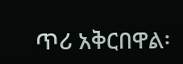ጥሪ አቅርበዋል፡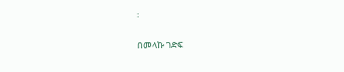፡

በመላኩ ገድፍ